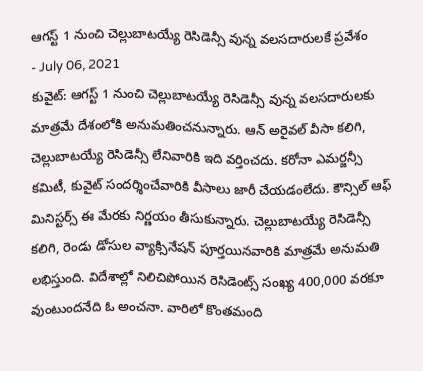ఆగస్ట్ 1 నుంచి చెల్లుబాటయ్యే రెసిడెన్సీ వున్న వలసదారులకే ప్రవేశం
- July 06, 2021
కువైట్: ఆగస్ట్ 1 నుంచి చెల్లుబాటయ్యే రెసిడెన్సీ వున్న వలసదారులకు మాత్రమే దేశంలోకి అనుమతించనున్నారు. ఆన్ అరైవల్ వీసా కలిగి, చెల్లుబాటయ్యే రెసిడెన్సీ లేనివారికి ఇది వర్తించదు. కరోనా ఎమర్జన్సీ కమిటీ, కువైట్ సందర్శించేవారికి వీసాలు జారీ చేయడంలేదు. కౌన్సిల్ ఆఫ్ మినిస్టర్స్ ఈ మేరకు నిర్ణయం తీసుకున్నారు. చెల్లుబాటయ్యే రెసిడెన్సీ కలిగి, రెండు డోసుల వ్యాక్సినేషన్ పూర్తయినవారికి మాత్రమే అనుమతి లభిస్తుంది. విదేశాల్లో నిలిచిపోయిన రెసిడెంట్స్ సంఖ్య 400,000 వరకూ వుంటుందనేది ఓ అంచనా. వారిలో కొంతమంది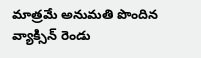మాత్రమే అనుమతి పొందిన వ్యాక్సిన్ రెండు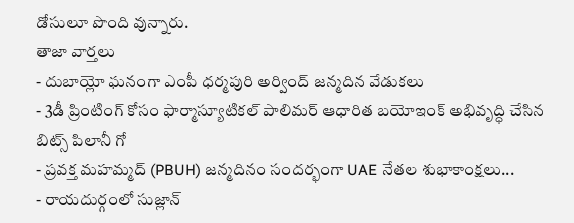డోసులూ పొంది వున్నారు.
తాజా వార్తలు
- దుబాయ్లో ఘనంగా ఎంపీ ధర్మపురి అర్వింద్ జన్మదిన వేడుకలు
- 3డీ ప్రింటింగ్ కోసం ఫార్మాస్యూటికల్ పాలిమర్ ఆధారిత బయోఇంక్ అభివృద్ధి చేసిన బిట్స్ పిలానీ గో
- ప్రవక్త మహమ్మద్ (PBUH) జన్మదినం సందర్భంగా UAE నేతల శుభాకాంక్షలు...
- రాయదుర్గంలో సుజ్లాన్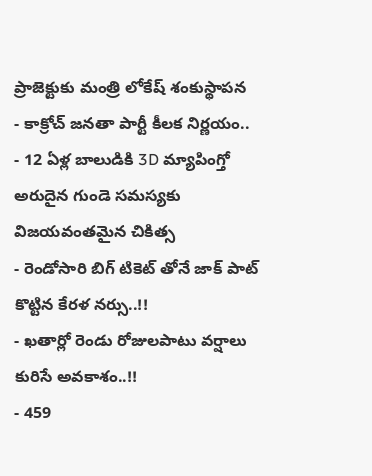ప్రాజెక్టుకు మంత్రి లోకేష్ శంకుస్థాపన
- కాక్రోచ్ జనతా పార్టీ కీలక నిర్ణయం..
- 12 ఏళ్ల బాలుడికి 3D మ్యాపింగ్తో అరుదైన గుండె సమస్యకు విజయవంతమైన చికిత్స
- రెండోసారి బిగ్ టికెట్ తోనే జాక్ పాట్ కొట్టిన కేరళ నర్సు..!!
- ఖతార్లో రెండు రోజులపాటు వర్షాలు కురిసే అవకాశం..!!
- 459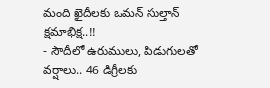మంది ఖైదీలకు ఒమన్ సుల్తాన్ క్షమాభిక్ష..!!
- సౌదీలో ఉరుములు, పిడుగులతో వర్షాలు.. 46 డిగ్రీలకు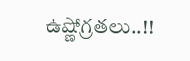ఉష్ణోగ్రతలు..!!